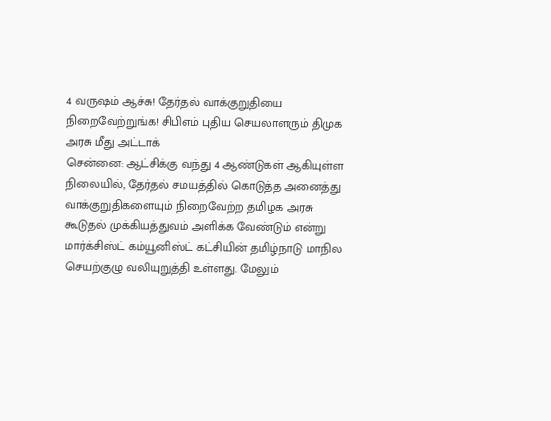4 வருஷம் ஆச்சு! தேர்தல் வாக்குறுதியை நிறைவேற்றுங்க! சிபிஎம் புதிய செயலாளரும் திமுக அரசு மீது அட்டாக்
சென்னை: ஆட்சிக்கு வந்து 4 ஆண்டுகள் ஆகியுள்ள நிலையில், தேர்தல் சமயத்தில் கொடுத்த அனைத்து வாக்குறுதிகளையும் நிறைவேற்ற தமிழக அரசு கூடுதல் முக்கியத்துவம் அளிக்க வேண்டும் என்று மார்க்சிஸ்ட் கம்யூனிஸ்ட் கட்சியின் தமிழ்நாடு மாநில செயற்குழு வலியுறுத்தி உள்ளது. மேலும்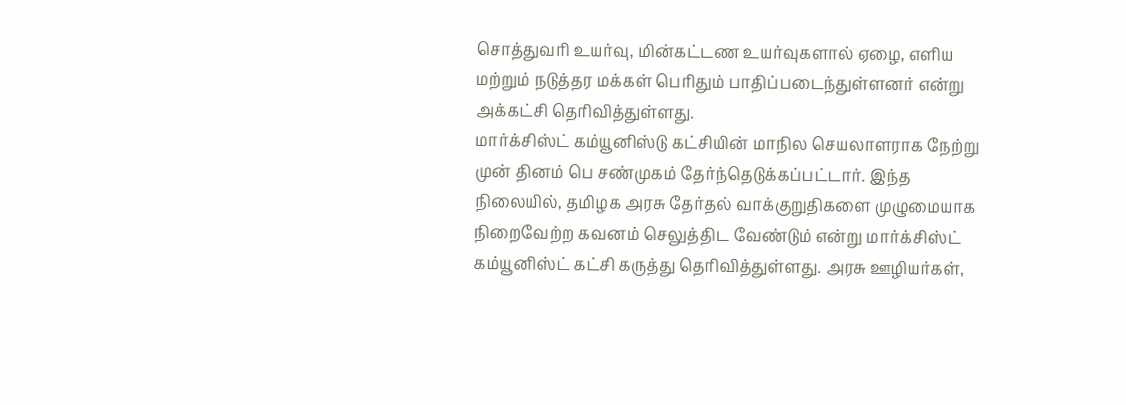சொத்துவரி உயர்வு, மின்கட்டண உயர்வுகளால் ஏழை, எளிய மற்றும் நடுத்தர மக்கள் பெரிதும் பாதிப்படைந்துள்ளனர் என்று அக்கட்சி தெரிவித்துள்ளது.
மார்க்சிஸ்ட் கம்யூனிஸ்டு கட்சியின் மாநில செயலாளராக நேற்று முன் தினம் பெ சண்முகம் தேர்ந்தெடுக்கப்பட்டார். இந்த நிலையில், தமிழக அரசு தேர்தல் வாக்குறுதிகளை முழுமையாக நிறைவேற்ற கவனம் செலுத்திட வேண்டும் என்று மார்க்சிஸ்ட் கம்யூனிஸ்ட் கட்சி கருத்து தெரிவித்துள்ளது. அரசு ஊழியர்கள்,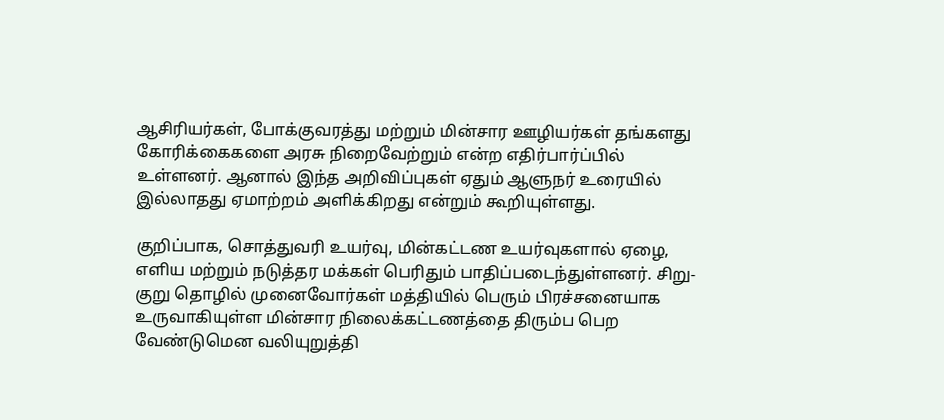ஆசிரியர்கள், போக்குவரத்து மற்றும் மின்சார ஊழியர்கள் தங்களது கோரிக்கைகளை அரசு நிறைவேற்றும் என்ற எதிர்பார்ப்பில் உள்ளனர். ஆனால் இந்த அறிவிப்புகள் ஏதும் ஆளுநர் உரையில் இல்லாதது ஏமாற்றம் அளிக்கிறது என்றும் கூறியுள்ளது.

குறிப்பாக, சொத்துவரி உயர்வு, மின்கட்டண உயர்வுகளால் ஏழை, எளிய மற்றும் நடுத்தர மக்கள் பெரிதும் பாதிப்படைந்துள்ளனர். சிறு-குறு தொழில் முனைவோர்கள் மத்தியில் பெரும் பிரச்சனையாக உருவாகியுள்ள மின்சார நிலைக்கட்டணத்தை திரும்ப பெற வேண்டுமென வலியுறுத்தி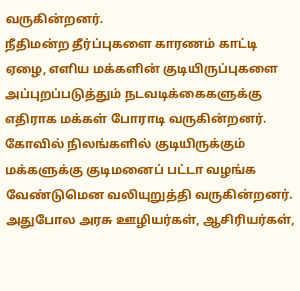வருகின்றனர்.
நீதிமன்ற தீர்ப்புகளை காரணம் காட்டி ஏழை, எளிய மக்களின் குடியிருப்புகளை அப்புறப்படுத்தும் நடவடிக்கைகளுக்கு எதிராக மக்கள் போராடி வருகின்றனர்.
கோவில் நிலங்களில் குடியிருக்கும் மக்களுக்கு குடிமனைப் பட்டா வழங்க வேண்டுமென வலியுறுத்தி வருகின்றனர். அதுபோல அரசு ஊழியர்கள், ஆசிரியர்கள்,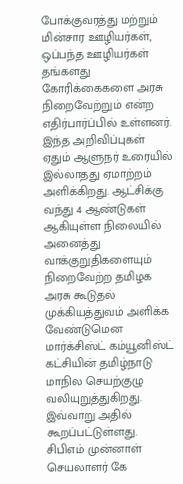போக்குவரத்து மற்றும் மின்சார ஊழியர்கள், ஒப்பந்த ஊழியர்கள் தங்களது கோரிக்கைகளை அரசு நிறைவேற்றும் என்ற எதிர்பார்ப்பில் உள்ளனர்.
இந்த அறிவிப்புகள் ஏதும் ஆளுநர் உரையில் இல்லாதது ஏமாற்றம் அளிக்கிறது. ஆட்சிக்கு வந்து 4 ஆண்டுகள் ஆகியுள்ள நிலையில் அனைத்து வாக்குறுதிகளையும் நிறைவேற்ற தமிழக அரசு கூடுதல் முக்கியத்துவம் அளிக்க வேண்டுமென மார்க்சிஸ்ட் கம்யூனிஸ்ட் கட்சியின் தமிழ்நாடு மாநில செயற்குழு வலியுறுத்துகிறது. இவ்வாறு அதில் கூறப்பட்டுள்ளது.
சிபிஎம் முன்னாள் செயலாளர் கே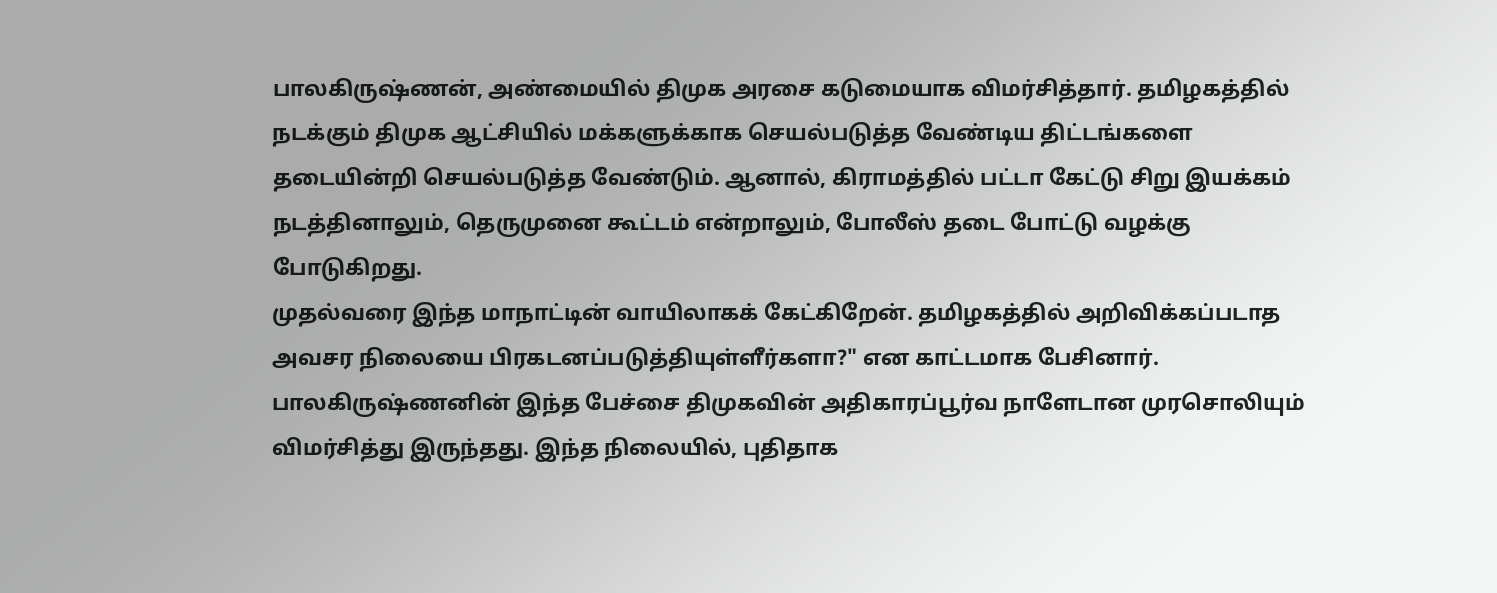பாலகிருஷ்ணன், அண்மையில் திமுக அரசை கடுமையாக விமர்சித்தார். தமிழகத்தில் நடக்கும் திமுக ஆட்சியில் மக்களுக்காக செயல்படுத்த வேண்டிய திட்டங்களை தடையின்றி செயல்படுத்த வேண்டும். ஆனால், கிராமத்தில் பட்டா கேட்டு சிறு இயக்கம் நடத்தினாலும், தெருமுனை கூட்டம் என்றாலும், போலீஸ் தடை போட்டு வழக்கு போடுகிறது.
முதல்வரை இந்த மாநாட்டின் வாயிலாகக் கேட்கிறேன். தமிழகத்தில் அறிவிக்கப்படாத அவசர நிலையை பிரகடனப்படுத்தியுள்ளீர்களா?" என காட்டமாக பேசினார். பாலகிருஷ்ணனின் இந்த பேச்சை திமுகவின் அதிகாரப்பூர்வ நாளேடான முரசொலியும் விமர்சித்து இருந்தது. இந்த நிலையில், புதிதாக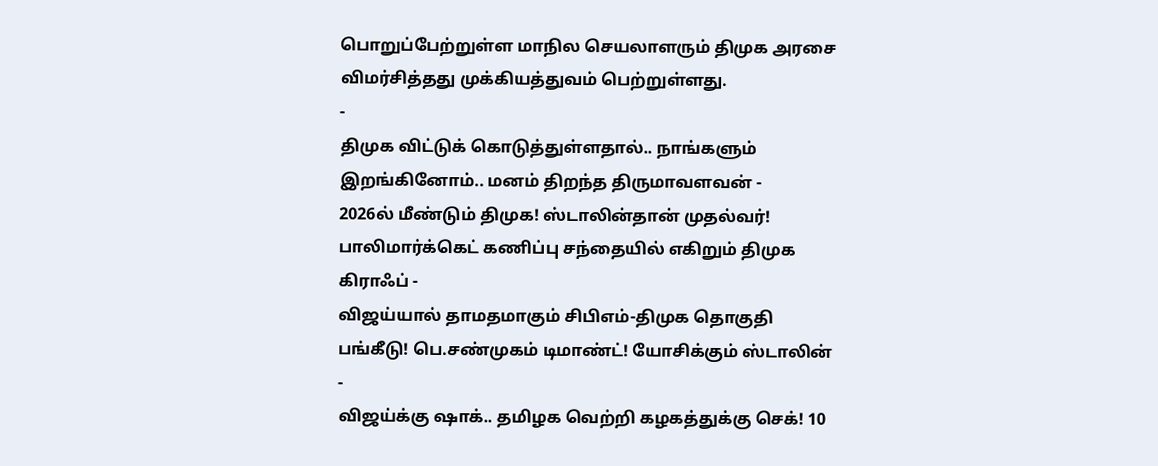பொறுப்பேற்றுள்ள மாநில செயலாளரும் திமுக அரசை விமர்சித்தது முக்கியத்துவம் பெற்றுள்ளது.
-
திமுக விட்டுக் கொடுத்துள்ளதால்.. நாங்களும் இறங்கினோம்.. மனம் திறந்த திருமாவளவன் -
2026ல் மீண்டும் திமுக! ஸ்டாலின்தான் முதல்வர்! பாலிமார்க்கெட் கணிப்பு சந்தையில் எகிறும் திமுக கிராஃப் -
விஜய்யால் தாமதமாகும் சிபிஎம்-திமுக தொகுதி பங்கீடு! பெ.சண்முகம் டிமாண்ட்! யோசிக்கும் ஸ்டாலின் -
விஜய்க்கு ஷாக்.. தமிழக வெற்றி கழகத்துக்கு செக்! 10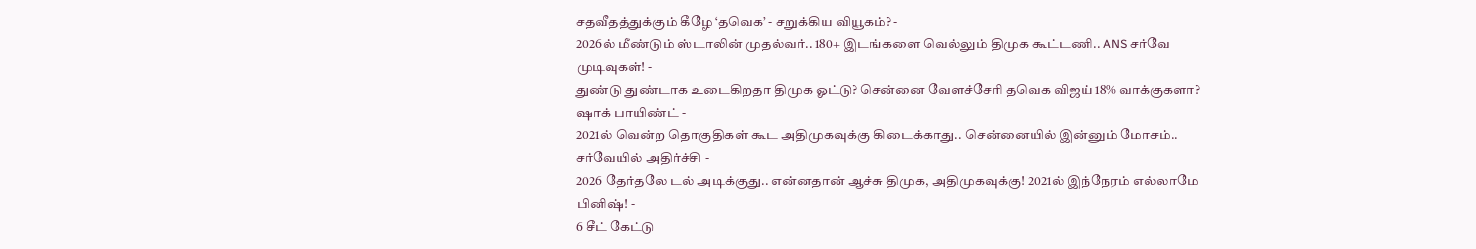சதவீதத்துக்கும் கீழே ‘தவெக’ - சறுக்கிய வியூகம்? -
2026ல் மீண்டும் ஸ்டாலின் முதல்வர்.. 180+ இடங்களை வெல்லும் திமுக கூட்டணி.. ANS சர்வே முடிவுகள்! -
துண்டு துண்டாக உடைகிறதா திமுக ஓட்டு? சென்னை வேளச்சேரி தவெக விஜய் 18% வாக்குகளா? ஷாக் பாயிண்ட் -
2021ல் வென்ற தொகுதிகள் கூட அதிமுகவுக்கு கிடைக்காது.. சென்னையில் இன்னும் மோசம்.. சர்வேயில் அதிர்ச்சி -
2026 தேர்தலே டல் அடிக்குது.. என்னதான் ஆச்சு திமுக, அதிமுகவுக்கு! 2021ல் இந்நேரம் எல்லாமே பினிஷ்! -
6 சீட் கேட்டு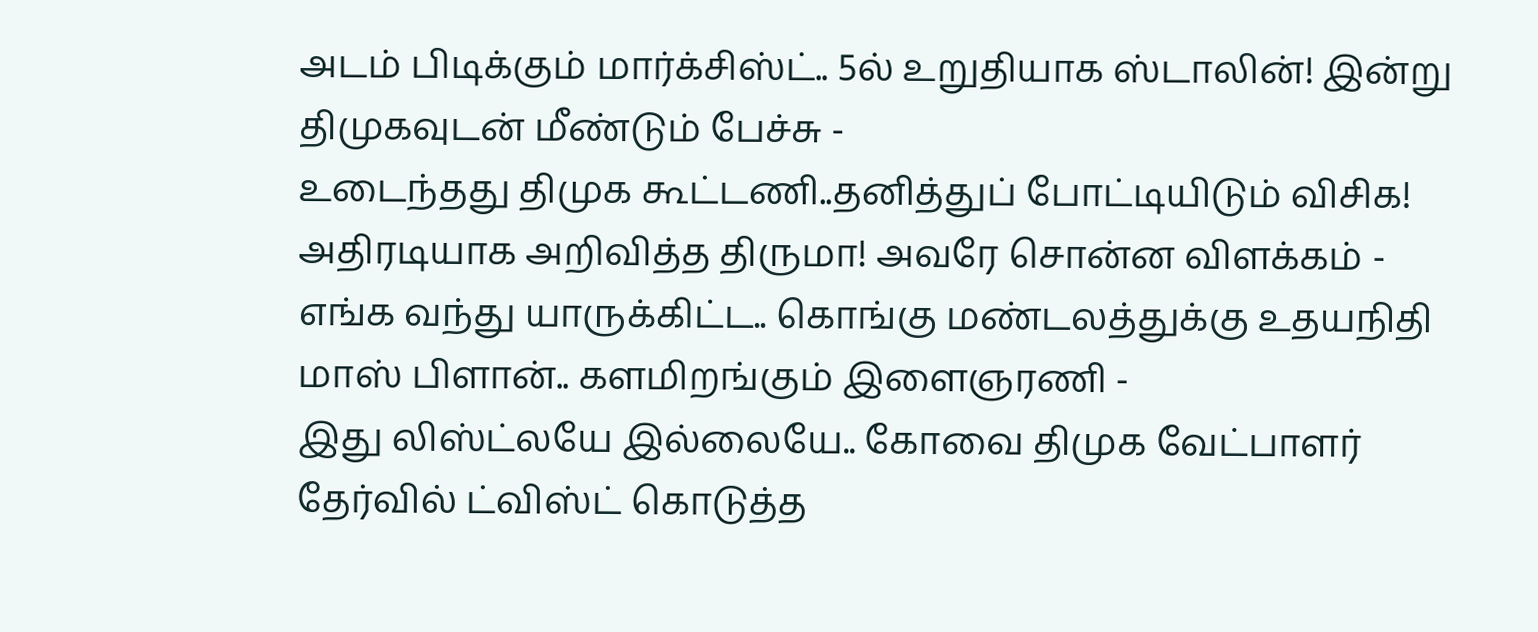அடம் பிடிக்கும் மார்க்சிஸ்ட்.. 5ல் உறுதியாக ஸ்டாலின்! இன்று திமுகவுடன் மீண்டும் பேச்சு -
உடைந்தது திமுக கூட்டணி..தனித்துப் போட்டியிடும் விசிக! அதிரடியாக அறிவித்த திருமா! அவரே சொன்ன விளக்கம் -
எங்க வந்து யாருக்கிட்ட.. கொங்கு மண்டலத்துக்கு உதயநிதி மாஸ் பிளான்.. களமிறங்கும் இளைஞரணி -
இது லிஸ்ட்லயே இல்லையே.. கோவை திமுக வேட்பாளர் தேர்வில் ட்விஸ்ட் கொடுத்த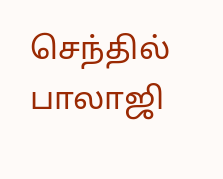செந்தில் பாலாஜி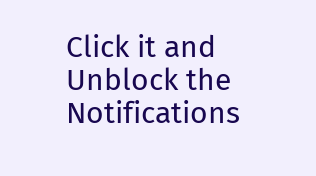Click it and Unblock the Notifications